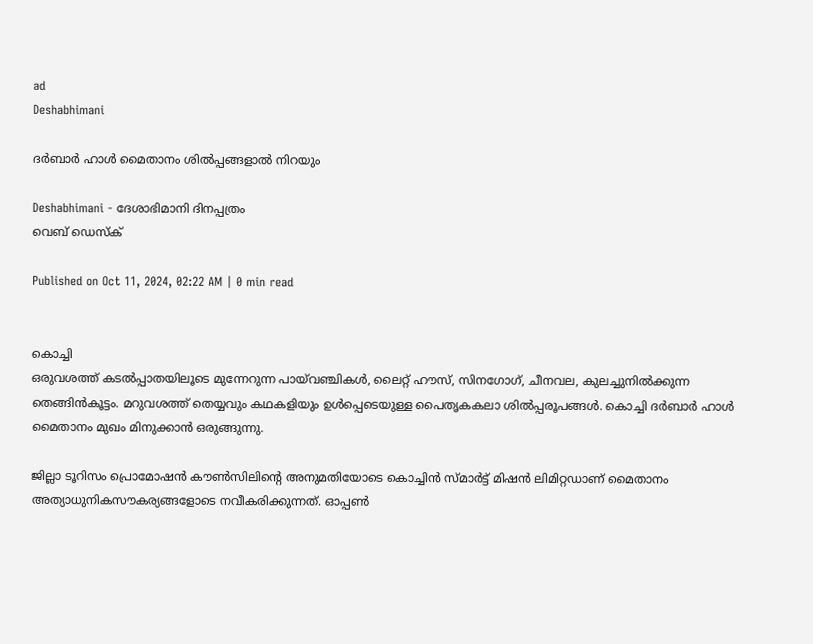ad
Deshabhimani

ദർബാർ ഹാൾ മൈതാനം ശിൽപ്പങ്ങളാൽ നിറയും

Deshabhimani - ദേശാഭിമാനി ദിനപ്പത്രം
വെബ് ഡെസ്ക്

Published on Oct 11, 2024, 02:22 AM | 0 min read


കൊച്ചി
ഒരുവശത്ത്‌ കടൽപ്പാതയിലൂടെ മുന്നേറുന്ന പായ്‌വഞ്ചികൾ, ലൈറ്റ്‌ ഹൗസ്‌, സിനഗോഗ്‌, ചീനവല, കുലച്ചുനിൽക്കുന്ന തെങ്ങിൻകൂട്ടം. മറുവശത്ത്‌ തെയ്യവും കഥകളിയും ഉൾപ്പെടെയുള്ള പൈതൃകകലാ ശിൽപ്പരൂപങ്ങൾ. കൊച്ചി ദർബാർ ഹാൾ മൈതാനം മുഖം മിനുക്കാൻ ഒരുങ്ങുന്നു.

ജില്ലാ ടൂറിസം പ്രൊമോഷൻ കൗൺസിലിന്റെ അനുമതിയോടെ കൊച്ചിൻ സ്‌മാർട്ട്‌ മിഷൻ ലിമിറ്റഡാണ്‌ മൈതാനം അത്യാധുനികസൗകര്യങ്ങളോടെ നവീകരിക്കുന്നത്‌. ഓപ്പൺ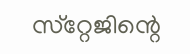സ്‌റ്റേജിന്റെ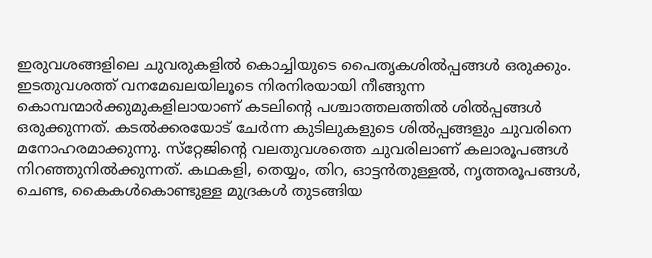ഇരുവശങ്ങളിലെ ചുവരുകളിൽ കൊച്ചിയുടെ പൈതൃകശിൽപ്പങ്ങൾ ഒരുക്കും. ഇടതുവശത്ത്‌ വനമേഖലയിലൂടെ നിരനിരയായി നീങ്ങുന്ന കൊമ്പന്മാർക്കുമുകളിലായാണ്‌ കടലിന്റെ പശ്ചാത്തലത്തിൽ ശിൽപ്പങ്ങൾ ഒരുക്കുന്നത്‌. കടൽക്കരയോട്‌ ചേർന്ന കുടിലുകളുടെ ശിൽപ്പങ്ങളും ചുവരിനെ മനോഹരമാക്കുന്നു. സ്‌റ്റേജിന്റെ വലതുവശത്തെ ചുവരിലാണ്‌ കലാരൂപങ്ങൾ നിറഞ്ഞുനിൽക്കുന്നത്‌. കഥകളി, തെയ്യം, തിറ, ഓട്ടൻതുള്ളൽ, നൃത്തരൂപങ്ങൾ, ചെണ്ട, കൈകൾകൊണ്ടുള്ള മുദ്രകൾ തുടങ്ങിയ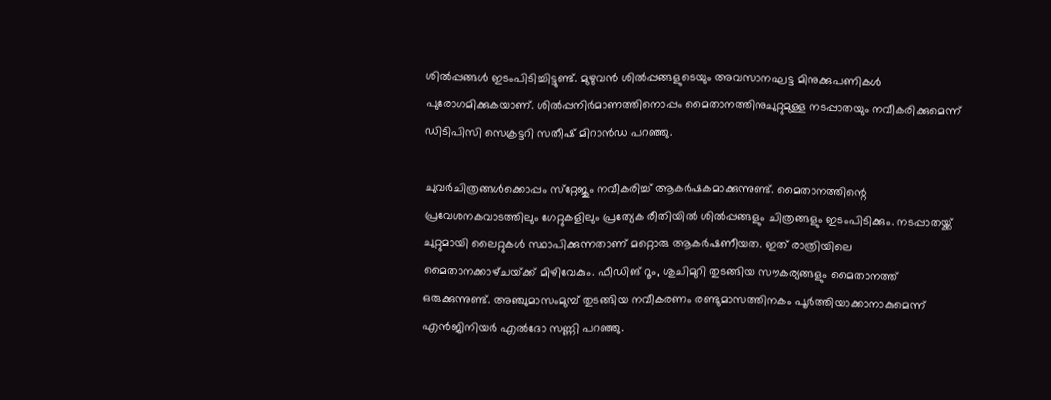ശിൽപ്പങ്ങൾ ഇടംപിടിച്ചിട്ടുണ്ട്‌. മുഴുവൻ ശിൽപ്പങ്ങളുടെയും അവസാനഘട്ട മിനുക്കുപണികൾ പുരോഗമിക്കുകയാണ്‌. ശിൽപ്പനിർമാണത്തിനൊപ്പം മൈതാനത്തിനുചുറ്റുമുള്ള നടപ്പാതയും നവീകരിക്കുമെന്ന്‌ ഡിടിപിസി സെക്രട്ടറി സതീഷ്‌ മിറാൻഡ പറഞ്ഞു.

ചുവർചിത്രങ്ങൾക്കൊപ്പം സ്‌റ്റേജും നവീകരിച്ച്‌ ആകർഷകമാക്കുന്നുണ്ട്‌. മൈതാനത്തിന്റെ പ്രവേശനകവാടത്തിലും ഗേറ്റുകളിലും പ്രത്യേക രീതിയിൽ ശിൽപ്പങ്ങളും ചിത്രങ്ങളും ഇടംപിടിക്കും. നടപ്പാതയ്ക്ക്‌ ചുറ്റുമായി ലൈറ്റുകൾ സ്ഥാപിക്കുന്നതാണ്‌ മറ്റൊരു ആകർഷണീയത. ഇത്‌ രാത്രിയിലെ മൈതാനക്കാഴ്‌ചയ്‌ക്ക്‌ മിഴിവേകും. ഫീഡിങ്‌ റൂം, ശുചിമുറി തുടങ്ങിയ സൗകര്യങ്ങളും മൈതാനത്ത്‌ ഒരുക്കുന്നുണ്ട്‌. അഞ്ചുമാസംമുമ്പ്‌ തുടങ്ങിയ നവീകരണം രണ്ടുമാസത്തിനകം പൂർത്തിയാക്കാനാകുമെന്ന്‌ എൻജിനിയർ എൽദോ സണ്ണി പറഞ്ഞു.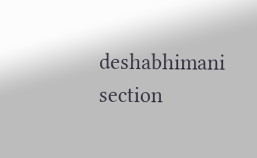deshabhimani section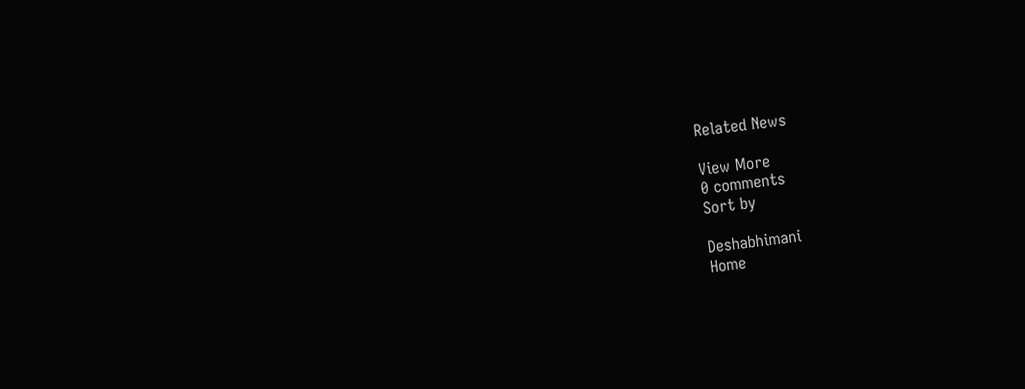Related News

View More
0 comments
Sort by

Deshabhimani
Home